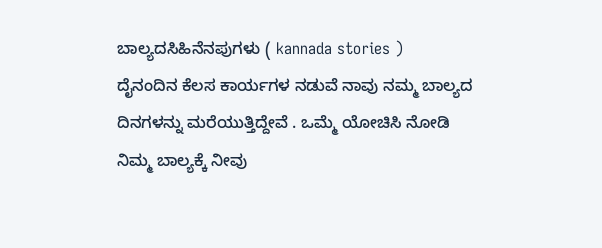ಬಾಲ್ಯದಸಿಹಿನೆನಪುಗಳು ( kannada stories )
ದೈನಂದಿನ ಕೆಲಸ ಕಾರ್ಯಗಳ ನಡುವೆ ನಾವು ನಮ್ಮ ಬಾಲ್ಯದ ದಿನಗಳನ್ನು ಮರೆಯುತ್ತಿದ್ದೇವೆ . ಒಮ್ಮೆ ಯೋಚಿಸಿ ನೋಡಿ ನಿಮ್ಮ ಬಾಲ್ಯಕ್ಕೆ ನೀವು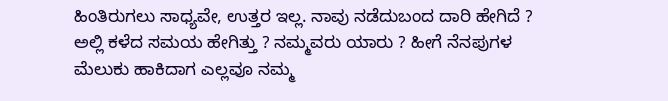ಹಿಂತಿರುಗಲು ಸಾಧ್ಯವೇ, ಉತ್ತರ ಇಲ್ಲ. ನಾವು ನಡೆದುಬಂದ ದಾರಿ ಹೇಗಿದೆ ? ಅಲ್ಲಿ ಕಳೆದ ಸಮಯ ಹೇಗಿತ್ತು ? ನಮ್ಮವರು ಯಾರು ? ಹೀಗೆ ನೆನಪುಗಳ ಮೆಲುಕು ಹಾಕಿದಾಗ ಎಲ್ಲವೂ ನಮ್ಮ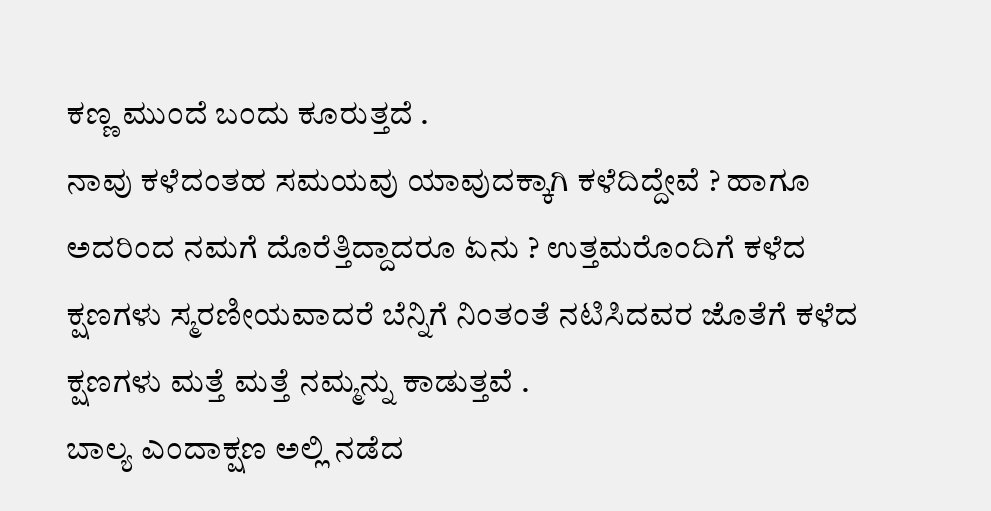ಕಣ್ಣ ಮುಂದೆ ಬಂದು ಕೂರುತ್ತದೆ .
ನಾವು ಕಳೆದಂತಹ ಸಮಯವು ಯಾವುದಕ್ಕಾಗಿ ಕಳೆದಿದ್ದೇವೆ ? ಹಾಗೂ ಅದರಿಂದ ನಮಗೆ ದೊರೆತ್ತಿದ್ದಾದರೂ ಏನು ? ಉತ್ತಮರೊಂದಿಗೆ ಕಳೆದ ಕ್ಷಣಗಳು ಸ್ಮರಣೀಯವಾದರೆ ಬೆನ್ನಿಗೆ ನಿಂತಂತೆ ನಟಿಸಿದವರ ಜೊತೆಗೆ ಕಳೆದ ಕ್ಷಣಗಳು ಮತ್ತೆ ಮತ್ತೆ ನಮ್ಮನ್ನು ಕಾಡುತ್ತವೆ .
ಬಾಲ್ಯ ಎಂದಾಕ್ಷಣ ಅಲ್ಲಿ ನಡೆದ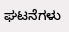ಘಟನೆಗಳು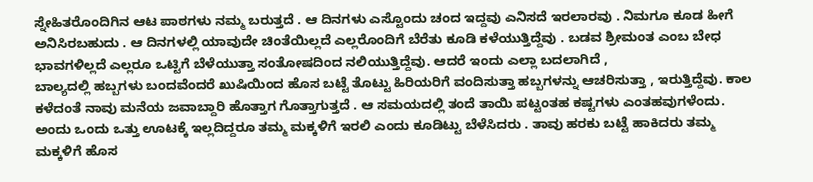ಸ್ನೇಹಿತರೊಂದಿಗಿನ ಆಟ ಪಾಠಗಳು ನಮ್ಮ ಬರುತ್ತದೆ . ಆ ದಿನಗಳು ಎಸ್ಟೊಂದು ಚಂದ ಇದ್ದವು ಎನಿಸದೆ ಇರಲಾರವು . ನಿಮಗೂ ಕೂಡ ಹೀಗೆ ಅನಿಸಿರಬಹುದು . ಆ ದಿನಗಳಲ್ಲಿ ಯಾವುದೇ ಚಿಂತೆಯಿಲ್ಲದೆ ಎಲ್ಲರೊಂದಿಗೆ ಬೆರೆತು ಕೂಡಿ ಕಳೆಯುತ್ತಿದ್ದೆವು . ಬಡವ ಶ್ರೀಮಂತ ಎಂಬ ಬೇಧ ಭಾವಗಳಿಲ್ಲದೆ ಎಲ್ಲರೂ ಒಟ್ಟಿಗೆ ಬೆಳೆಯುತ್ತಾ ಸಂತೋಷದಿಂದ ನಲಿಯುತ್ತಿದ್ದೆವು. ಆದರೆ ಇಂದು ಎಲ್ಲಾ ಬದಲಾಗಿದೆ ,
ಬಾಲ್ಯದಲ್ಲಿ ಹಬ್ಬಗಳು ಬಂದವೆಂದರೆ ಖುಷಿಯಿಂದ ಹೊಸ ಬಟ್ಟೆ ತೊಟ್ಟು ಹಿರಿಯರಿಗೆ ವಂದಿಸುತ್ತಾ ಹಬ್ಬಗಳನ್ನು ಆಚರಿಸುತ್ತಾ , ಇರುತ್ತಿದ್ದೆವು. ಕಾಲ ಕಳೆದಂತೆ ನಾವು ಮನೆಯ ಜವಾಬ್ದಾರಿ ಹೊತ್ತಾಗ ಗೊತ್ತಾಗುತ್ತದೆ . ಆ ಸಮಯದಲ್ಲಿ ತಂದೆ ತಾಯಿ ಪಟ್ಟಂತಹ ಕಷ್ಟಗಳು ಎಂತಹವುಗಳೆಂದು. ಅಂದು ಒಂದು ಒತ್ತು ಊಟಕ್ಕೆ ಇಲ್ಲದಿದ್ದರೂ ತಮ್ಮ ಮಕ್ಕಳಿಗೆ ಇರಲಿ ಎಂದು ಕೂಡಿಟ್ಟು ಬೆಳೆಸಿದರು . ತಾವು ಹರಕು ಬಟ್ಟೆ ಹಾಕಿದರು ತಮ್ಮ ಮಕ್ಕಳಿಗೆ ಹೊಸ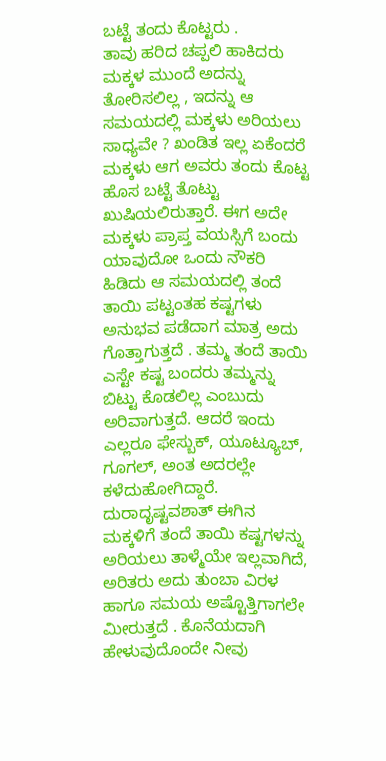ಬಟ್ಟೆ ತಂದು ಕೊಟ್ಟರು .
ತಾವು ಹರಿದ ಚಪ್ಪಲಿ ಹಾಕಿದರು ಮಕ್ಕಳ ಮುಂದೆ ಅದನ್ನು ತೋರಿಸಲಿಲ್ಲ , ಇದನ್ನು ಆ ಸಮಯದಲ್ಲಿ ಮಕ್ಕಳು ಅರಿಯಲು ಸಾಧ್ಯವೇ ? ಖಂಡಿತ ಇಲ್ಲ ಏಕೆಂದರೆ ಮಕ್ಕಳು ಆಗ ಅವರು ತಂದು ಕೊಟ್ಟ ಹೊಸ ಬಟ್ಟೆ ತೊಟ್ಟು ಖುಷಿಯಲಿರುತ್ತಾರೆ. ಈಗ ಅದೇ ಮಕ್ಕಳು ಪ್ರಾಪ್ತ ವಯಸ್ಸಿಗೆ ಬಂದು ಯಾವುದೋ ಒಂದು ನೌಕರಿ ಹಿಡಿದು ಆ ಸಮಯದಲ್ಲಿ ತಂದೆ ತಾಯಿ ಪಟ್ಟಂತಹ ಕಷ್ಟಗಳು ಅನುಭವ ಪಡೆದಾಗ ಮಾತ್ರ ಅದು ಗೊತ್ತಾಗುತ್ತದೆ . ತಮ್ಮ ತಂದೆ ತಾಯಿ ಎಸ್ಟೇ ಕಷ್ಟ ಬಂದರು ತಮ್ಮನ್ನು ಬಿಟ್ಟು ಕೊಡಲಿಲ್ಲ ಎಂಬುದು ಅರಿವಾಗುತ್ತದೆ. ಆದರೆ ಇಂದು ಎಲ್ಲರೂ ಫೇಸ್ಬುಕ್, ಯೂಟ್ಯೂಬ್, ಗೂಗಲ್, ಅಂತ ಅದರಲ್ಲೇ ಕಳೆದುಹೋಗಿದ್ದಾರೆ.
ದುರಾದೃಷ್ಟವಶಾತ್ ಈಗಿನ ಮಕ್ಕಳಿಗೆ ತಂದೆ ತಾಯಿ ಕಷ್ಟಗಳನ್ನು ಅರಿಯಲು ತಾಳ್ಮೆಯೇ ಇಲ್ಲವಾಗಿದೆ, ಅರಿತರು ಅದು ತುಂಬಾ ವಿರಳ ಹಾಗೂ ಸಮಯ ಅಷ್ಟೊತ್ತಿಗಾಗಲೇ ಮೀರುತ್ತದೆ . ಕೊನೆಯದಾಗಿ ಹೇಳುವುದೊಂದೇ ನೀವು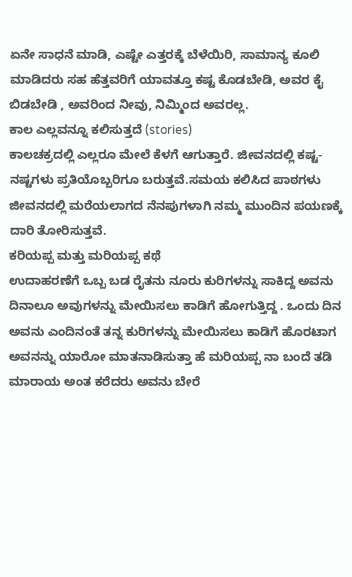ಏನೇ ಸಾಧನೆ ಮಾಡಿ, ಎಷ್ಟೇ ಎತ್ತರಕ್ಕೆ ಬೆಳೆಯಿರಿ, ಸಾಮಾನ್ಯ ಕೂಲಿ ಮಾಡಿದರು ಸಹ ಹೆತ್ತವರಿಗೆ ಯಾವತ್ತೂ ಕಷ್ಟ ಕೊಡಬೇಡಿ, ಅವರ ಕೈ ಬಿಡಬೇಡಿ , ಅವರಿಂದ ನೀವು, ನಿಮ್ಮಿಂದ ಅವರಲ್ಲ.
ಕಾಲ ಎಲ್ಲವನ್ನೂ ಕಲಿಸುತ್ತದೆ (stories)
ಕಾಲಚಕ್ರದಲ್ಲಿ ಎಲ್ಲರೂ ಮೇಲೆ ಕೆಳಗೆ ಆಗುತ್ತಾರೆ. ಜೀವನದಲ್ಲಿ ಕಷ್ಟ-ನಷ್ಟಗಳು ಪ್ರತಿಯೊಬ್ಬರಿಗೂ ಬರುತ್ತವೆ.ಸಮಯ ಕಲಿಸಿದ ಪಾಠಗಳು ಜೀವನದಲ್ಲಿ ಮರೆಯಲಾಗದ ನೆನಪುಗಳಾಗಿ ನಮ್ಮ ಮುಂದಿನ ಪಯಣಕ್ಕೆ ದಾರಿ ತೋರಿಸುತ್ತವೆ.
ಕರಿಯಪ್ಪ ಮತ್ತು ಮರಿಯಪ್ಪ ಕಥೆ
ಉದಾಹರಣೆಗೆ ಒಬ್ಬ ಬಡ ರೈತನು ನೂರು ಕುರಿಗಳನ್ನು ಸಾಕಿದ್ದ ಅವನು ದಿನಾಲೂ ಅವುಗಳನ್ನು ಮೇಯಿಸಲು ಕಾಡಿಗೆ ಹೋಗುತ್ತಿದ್ದ . ಒಂದು ದಿನ ಅವನು ಎಂದಿನಂತೆ ತನ್ನ ಕುರಿಗಳನ್ನು ಮೇಯಿಸಲು ಕಾಡಿಗೆ ಹೊರಟಾಗ ಅವನನ್ನು ಯಾರೋ ಮಾತನಾಡಿಸುತ್ತಾ ಹೆ ಮರಿಯಪ್ಪ ನಾ ಬಂದೆ ತಡಿ ಮಾರಾಯ ಅಂತ ಕರೆದರು ಅವನು ಬೇರೆ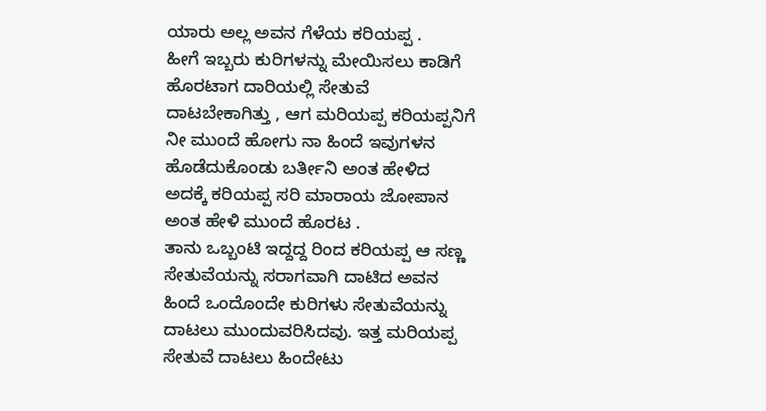ಯಾರು ಅಲ್ಲ ಅವನ ಗೆಳೆಯ ಕರಿಯಪ್ಪ .
ಹೀಗೆ ಇಬ್ಬರು ಕುರಿಗಳನ್ನು ಮೇಯಿಸಲು ಕಾಡಿಗೆ ಹೊರಟಾಗ ದಾರಿಯಲ್ಲಿ ಸೇತುವೆ ದಾಟಬೇಕಾಗಿತ್ತು , ಆಗ ಮರಿಯಪ್ಪ ಕರಿಯಪ್ಪನಿಗೆ ನೀ ಮುಂದೆ ಹೋಗು ನಾ ಹಿಂದೆ ಇವುಗಳನ ಹೊಡೆದುಕೊಂಡು ಬರ್ತೀನಿ ಅಂತ ಹೇಳಿದ ಅದಕ್ಕೆ ಕರಿಯಪ್ಪ ಸರಿ ಮಾರಾಯ ಜೋಪಾನ ಅಂತ ಹೇಳಿ ಮುಂದೆ ಹೊರಟ .
ತಾನು ಒಬ್ಬಂಟಿ ಇದ್ದದ್ದ ರಿಂದ ಕರಿಯಪ್ಪ ಆ ಸಣ್ಣ ಸೇತುವೆಯನ್ನು ಸರಾಗವಾಗಿ ದಾಟಿದ ಅವನ ಹಿಂದೆ ಒಂದೊಂದೇ ಕುರಿಗಳು ಸೇತುವೆಯನ್ನು ದಾಟಲು ಮುಂದುವರಿಸಿದವು. ಇತ್ತ ಮರಿಯಪ್ಪ ಸೇತುವೆ ದಾಟಲು ಹಿಂದೇಟು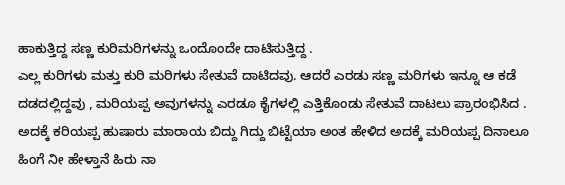ಹಾಕುತ್ತಿದ್ದ ಸಣ್ಣ ಕುರಿಮರಿಗಳನ್ನು ಒಂದೊಂದೇ ದಾಟಿಸುತ್ತಿದ್ದ .
ಎಲ್ಲ ಕುರಿಗಳು ಮತ್ತು ಕುರಿ ಮರಿಗಳು ಸೇತುವೆ ದಾಟಿದವು. ಆದರೆ ಎರಡು ಸಣ್ಣ ಮರಿಗಳು ಇನ್ನೂ ಆ ಕಡೆ ದಡದಲ್ಲಿದ್ದವು , ಮರಿಯಪ್ಪ ಅವುಗಳನ್ನು ಎರಡೂ ಕೈಗಳಲ್ಲಿ ಎತ್ತಿಕೊಂಡು ಸೇತುವೆ ದಾಟಲು ಪ್ರಾರಂಭಿಸಿದ . ಅದಕ್ಕೆ ಕರಿಯಪ್ಪ ಹುಷಾರು ಮಾರಾಯ ಬಿದ್ದು ಗಿದ್ದು ಬಿಟ್ಟೆಯಾ ಅಂತ ಹೇಳಿದ ಅದಕ್ಕೆ ಮರಿಯಪ್ಪ ದಿನಾಲೂ ಹಿಂಗೆ ನೀ ಹೇಳ್ತಾನೆ ಹಿರು ನಾ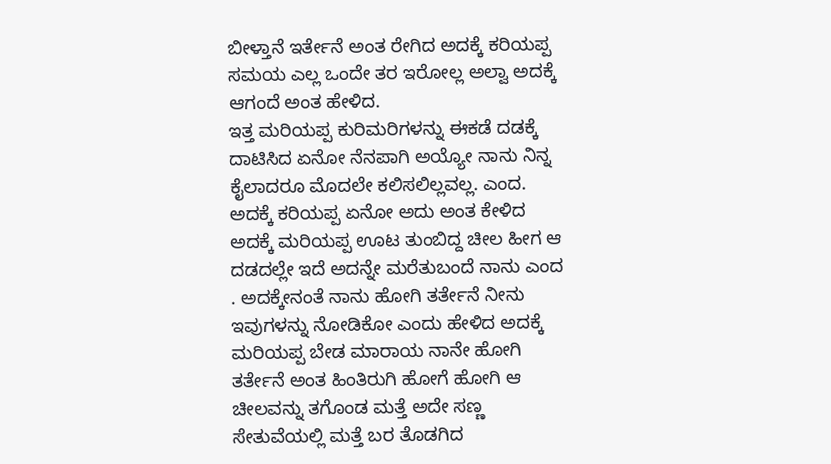ಬೀಳ್ತಾನೆ ಇರ್ತೇನೆ ಅಂತ ರೇಗಿದ ಅದಕ್ಕೆ ಕರಿಯಪ್ಪ ಸಮಯ ಎಲ್ಲ ಒಂದೇ ತರ ಇರೋಲ್ಲ ಅಲ್ವಾ ಅದಕ್ಕೆ ಆಗಂದೆ ಅಂತ ಹೇಳಿದ.
ಇತ್ತ ಮರಿಯಪ್ಪ ಕುರಿಮರಿಗಳನ್ನು ಈಕಡೆ ದಡಕ್ಕೆ ದಾಟಿಸಿದ ಏನೋ ನೆನಪಾಗಿ ಅಯ್ಯೋ ನಾನು ನಿನ್ನ ಕೈಲಾದರೂ ಮೊದಲೇ ಕಲಿಸಲಿಲ್ಲವಲ್ಲ. ಎಂದ. ಅದಕ್ಕೆ ಕರಿಯಪ್ಪ ಏನೋ ಅದು ಅಂತ ಕೇಳಿದ ಅದಕ್ಕೆ ಮರಿಯಪ್ಪ ಊಟ ತುಂಬಿದ್ದ ಚೀಲ ಹೀಗ ಆ ದಡದಲ್ಲೇ ಇದೆ ಅದನ್ನೇ ಮರೆತುಬಂದೆ ನಾನು ಎಂದ . ಅದಕ್ಕೇನಂತೆ ನಾನು ಹೋಗಿ ತರ್ತೇನೆ ನೀನು ಇವುಗಳನ್ನು ನೋಡಿಕೋ ಎಂದು ಹೇಳಿದ ಅದಕ್ಕೆ ಮರಿಯಪ್ಪ ಬೇಡ ಮಾರಾಯ ನಾನೇ ಹೋಗಿ ತರ್ತೇನೆ ಅಂತ ಹಿಂತಿರುಗಿ ಹೋಗೆ ಹೋಗಿ ಆ ಚೀಲವನ್ನು ತಗೊಂಡ ಮತ್ತೆ ಅದೇ ಸಣ್ಣ ಸೇತುವೆಯಲ್ಲಿ ಮತ್ತೆ ಬರ ತೊಡಗಿದ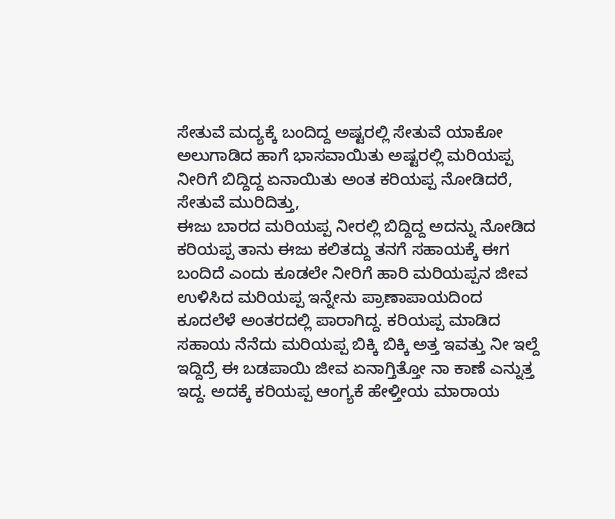ಸೇತುವೆ ಮದ್ಯಕ್ಕೆ ಬಂದಿದ್ದ ಅಷ್ಟರಲ್ಲಿ ಸೇತುವೆ ಯಾಕೋ ಅಲುಗಾಡಿದ ಹಾಗೆ ಭಾಸವಾಯಿತು ಅಷ್ಟರಲ್ಲಿ ಮರಿಯಪ್ಪ ನೀರಿಗೆ ಬಿದ್ದಿದ್ದ ಏನಾಯಿತು ಅಂತ ಕರಿಯಪ್ಪ ನೋಡಿದರೆ, ಸೇತುವೆ ಮುರಿದಿತ್ತು,
ಈಜು ಬಾರದ ಮರಿಯಪ್ಪ ನೀರಲ್ಲಿ ಬಿದ್ದಿದ್ದ ಅದನ್ನು ನೋಡಿದ ಕರಿಯಪ್ಪ ತಾನು ಈಜು ಕಲಿತದ್ದು ತನಗೆ ಸಹಾಯಕ್ಕೆ ಈಗ ಬಂದಿದೆ ಎಂದು ಕೂಡಲೇ ನೀರಿಗೆ ಹಾರಿ ಮರಿಯಪ್ಪನ ಜೀವ ಉಳಿಸಿದ ಮರಿಯಪ್ಪ ಇನ್ನೇನು ಪ್ರಾಣಾಪಾಯದಿಂದ ಕೂದಲೆಳೆ ಅಂತರದಲ್ಲಿ ಪಾರಾಗಿದ್ದ. ಕರಿಯಪ್ಪ ಮಾಡಿದ ಸಹಾಯ ನೆನೆದು ಮರಿಯಪ್ಪ ಬಿಕ್ಕಿ ಬಿಕ್ಕಿ ಅತ್ತ ಇವತ್ತು ನೀ ಇಲ್ದೆ ಇದ್ದಿದ್ರೆ ಈ ಬಡಪಾಯಿ ಜೀವ ಏನಾಗ್ತಿತ್ತೋ ನಾ ಕಾಣೆ ಎನ್ನುತ್ತ ಇದ್ದ. ಅದಕ್ಕೆ ಕರಿಯಪ್ಪ ಆಂಗ್ಯಕೆ ಹೇಳ್ತೀಯ ಮಾರಾಯ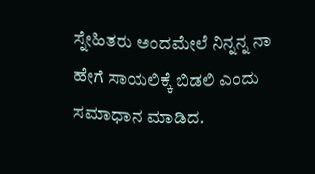ಸ್ನೇಹಿತರು ಅಂದಮೇಲೆ ನಿನ್ನನ್ನ ನಾ ಹೇಗೆ ಸಾಯಲಿಕ್ಕೆ ಬಿಡಲಿ ಎಂದು ಸಮಾಧಾನ ಮಾಡಿದ.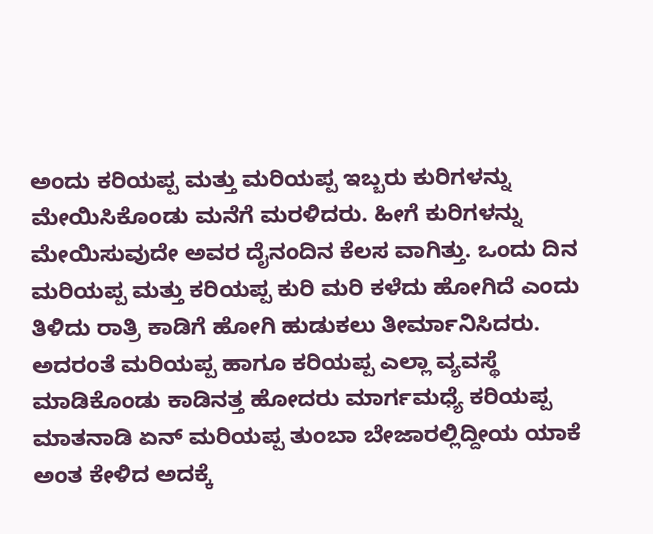ಅಂದು ಕರಿಯಪ್ಪ ಮತ್ತು ಮರಿಯಪ್ಪ ಇಬ್ಬರು ಕುರಿಗಳನ್ನು ಮೇಯಿಸಿಕೊಂಡು ಮನೆಗೆ ಮರಳಿದರು. ಹೀಗೆ ಕುರಿಗಳನ್ನು ಮೇಯಿಸುವುದೇ ಅವರ ದೈನಂದಿನ ಕೆಲಸ ವಾಗಿತ್ತು. ಒಂದು ದಿನ ಮರಿಯಪ್ಪ ಮತ್ತು ಕರಿಯಪ್ಪ ಕುರಿ ಮರಿ ಕಳೆದು ಹೋಗಿದೆ ಎಂದು ತಿಳಿದು ರಾತ್ರಿ ಕಾಡಿಗೆ ಹೋಗಿ ಹುಡುಕಲು ತೀರ್ಮಾನಿಸಿದರು.
ಅದರಂತೆ ಮರಿಯಪ್ಪ ಹಾಗೂ ಕರಿಯಪ್ಪ ಎಲ್ಲಾ ವ್ಯವಸ್ಥೆ ಮಾಡಿಕೊಂಡು ಕಾಡಿನತ್ತ ಹೋದರು ಮಾರ್ಗಮಧ್ಯೆ ಕರಿಯಪ್ಪ ಮಾತನಾಡಿ ಏನ್ ಮರಿಯಪ್ಪ ತುಂಬಾ ಬೇಜಾರಲ್ಲಿದ್ದೀಯ ಯಾಕೆ ಅಂತ ಕೇಳಿದ ಅದಕ್ಕೆ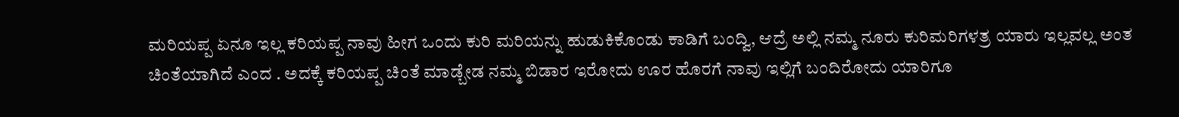ಮರಿಯಪ್ಪ ಏನೂ ಇಲ್ಲ ಕರಿಯಪ್ಪ ನಾವು ಹೀಗ ಒಂದು ಕುರಿ ಮರಿಯನ್ನು ಹುಡುಕಿಕೊಂಡು ಕಾಡಿಗೆ ಬಂದ್ವಿ, ಆದ್ರೆ ಅಲ್ಲಿ ನಮ್ಮ ನೂರು ಕುರಿಮರಿಗಳತ್ರ ಯಾರು ಇಲ್ಲವಲ್ಲ ಅಂತ ಚಿಂತೆಯಾಗಿದೆ ಎಂದ . ಅದಕ್ಕೆ ಕರಿಯಪ್ಪ ಚಿಂತೆ ಮಾಡ್ಬೇಡ ನಮ್ಮ ಬಿಡಾರ ಇರೋದು ಊರ ಹೊರಗೆ ನಾವು ಇಲ್ಲಿಗೆ ಬಂದಿರೋದು ಯಾರಿಗೂ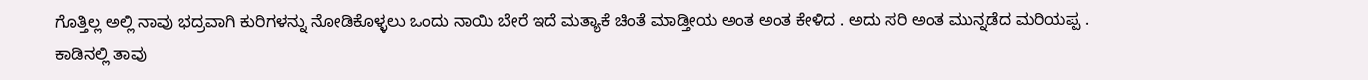ಗೊತ್ತಿಲ್ಲ ಅಲ್ಲಿ ನಾವು ಭದ್ರವಾಗಿ ಕುರಿಗಳನ್ನು ನೋಡಿಕೊಳ್ಳಲು ಒಂದು ನಾಯಿ ಬೇರೆ ಇದೆ ಮತ್ಯಾಕೆ ಚಿಂತೆ ಮಾಡ್ತೀಯ ಅಂತ ಅಂತ ಕೇಳಿದ . ಅದು ಸರಿ ಅಂತ ಮುನ್ನಡೆದ ಮರಿಯಪ್ಪ .
ಕಾಡಿನಲ್ಲಿ ತಾವು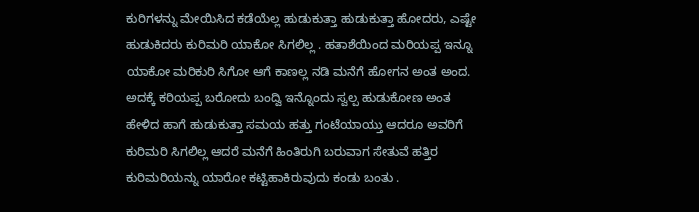ಕುರಿಗಳನ್ನು ಮೇಯಿಸಿದ ಕಡೆಯೆಲ್ಲ ಹುಡುಕುತ್ತಾ ಹುಡುಕುತ್ತಾ ಹೋದರು, ಎಷ್ಟೇ ಹುಡುಕಿದರು ಕುರಿಮರಿ ಯಾಕೋ ಸಿಗಲಿಲ್ಲ . ಹತಾಶೆಯಿಂದ ಮರಿಯಪ್ಪ ಇನ್ನೂ ಯಾಕೋ ಮರಿಕುರಿ ಸಿಗೋ ಆಗೆ ಕಾಣಲ್ಲ ನಡಿ ಮನೆಗೆ ಹೋಗನ ಅಂತ ಅಂದ. ಅದಕ್ಕೆ ಕರಿಯಪ್ಪ ಬರೋದು ಬಂದ್ವಿ ಇನ್ನೊಂದು ಸ್ವಲ್ಪ ಹುಡುಕೋಣ ಅಂತ ಹೇಳಿದ ಹಾಗೆ ಹುಡುಕುತ್ತಾ ಸಮಯ ಹತ್ತು ಗಂಟೆಯಾಯ್ತು ಆದರೂ ಅವರಿಗೆ ಕುರಿಮರಿ ಸಿಗಲಿಲ್ಲ ಆದರೆ ಮನೆಗೆ ಹಿಂತಿರುಗಿ ಬರುವಾಗ ಸೇತುವೆ ಹತ್ತಿರ ಕುರಿಮರಿಯನ್ನು ಯಾರೋ ಕಟ್ಟಿಹಾಕಿರುವುದು ಕಂಡು ಬಂತು .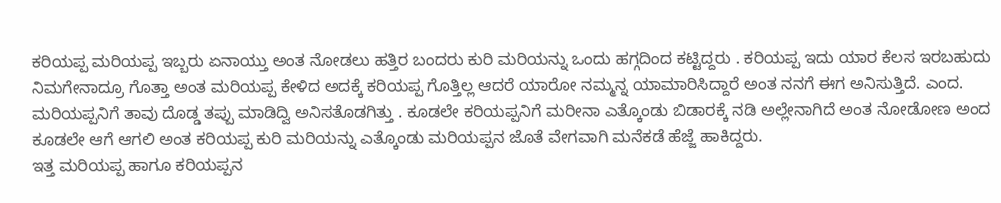ಕರಿಯಪ್ಪ ಮರಿಯಪ್ಪ ಇಬ್ಬರು ಏನಾಯ್ತು ಅಂತ ನೋಡಲು ಹತ್ತಿರ ಬಂದರು ಕುರಿ ಮರಿಯನ್ನು ಒಂದು ಹಗ್ಗದಿಂದ ಕಟ್ಟಿದ್ದರು . ಕರಿಯಪ್ಪ ಇದು ಯಾರ ಕೆಲಸ ಇರಬಹುದು ನಿಮಗೇನಾದ್ರೂ ಗೊತ್ತಾ ಅಂತ ಮರಿಯಪ್ಪ ಕೇಳಿದ ಅದಕ್ಕೆ ಕರಿಯಪ್ಪ ಗೊತ್ತಿಲ್ಲ ಆದರೆ ಯಾರೋ ನಮ್ಮನ್ನ ಯಾಮಾರಿಸಿದ್ದಾರೆ ಅಂತ ನನಗೆ ಈಗ ಅನಿಸುತ್ತಿದೆ. ಎಂದ.
ಮರಿಯಪ್ಪನಿಗೆ ತಾವು ದೊಡ್ಡ ತಪ್ಪು ಮಾಡಿದ್ವಿ ಅನಿಸತೊಡಗಿತ್ತು . ಕೂಡಲೇ ಕರಿಯಪ್ಪನಿಗೆ ಮರೀನಾ ಎತ್ಕೊಂಡು ಬಿಡಾರಕ್ಕೆ ನಡಿ ಅಲ್ಲೇನಾಗಿದೆ ಅಂತ ನೋಡೋಣ ಅಂದ ಕೂಡಲೇ ಆಗೆ ಆಗಲಿ ಅಂತ ಕರಿಯಪ್ಪ ಕುರಿ ಮರಿಯನ್ನು ಎತ್ಕೊಂಡು ಮರಿಯಪ್ಪನ ಜೊತೆ ವೇಗವಾಗಿ ಮನೆಕಡೆ ಹೆಜ್ಜೆ ಹಾಕಿದ್ದರು.
ಇತ್ತ ಮರಿಯಪ್ಪ ಹಾಗೂ ಕರಿಯಪ್ಪನ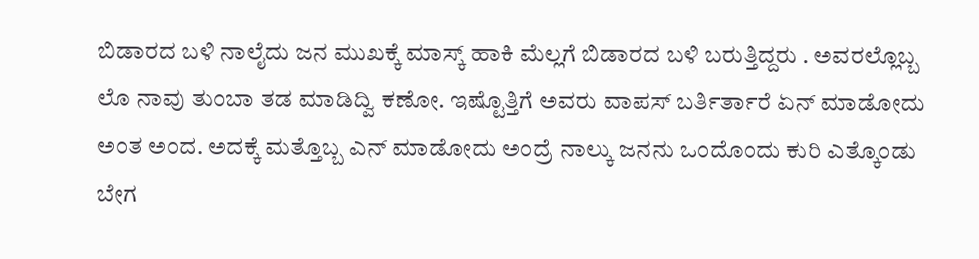ಬಿಡಾರದ ಬಳಿ ನಾಲೈದು ಜನ ಮುಖಕ್ಕೆ ಮಾಸ್ಕ್ ಹಾಕಿ ಮೆಲ್ಲಗೆ ಬಿಡಾರದ ಬಳಿ ಬರುತ್ತಿದ್ದರು . ಅವರಲ್ಲೊಬ್ಬ ಲೊ ನಾವು ತುಂಬಾ ತಡ ಮಾಡಿದ್ವಿ ಕಣೋ. ಇಷ್ಟೊತ್ತಿಗೆ ಅವರು ವಾಪಸ್ ಬರ್ತಿರ್ತಾರೆ ಏನ್ ಮಾಡೋದು ಅಂತ ಅಂದ. ಅದಕ್ಕೆ ಮತ್ತೊಬ್ಬ ಎನ್ ಮಾಡೋದು ಅಂದ್ರೆ ನಾಲ್ಕು ಜನನು ಒಂದೊಂದು ಕುರಿ ಎತ್ಕೊಂಡು ಬೇಗ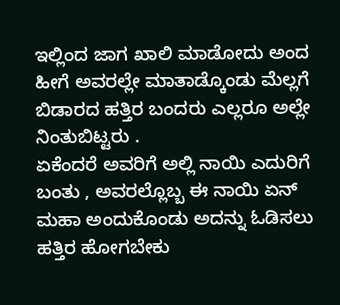ಇಲ್ಲಿಂದ ಜಾಗ ಖಾಲಿ ಮಾಡೋದು ಅಂದ ಹೀಗೆ ಅವರಲ್ಲೇ ಮಾತಾಡ್ಕೊಂಡು ಮೆಲ್ಲಗೆ ಬಿಡಾರದ ಹತ್ತಿರ ಬಂದರು ಎಲ್ಲರೂ ಅಲ್ಲೇ ನಿಂತುಬಿಟ್ಟರು .
ಏಕೆಂದರೆ ಅವರಿಗೆ ಅಲ್ಲಿ ನಾಯಿ ಎದುರಿಗೆ ಬಂತು , ಅವರಲ್ಲೊಬ್ಬ ಈ ನಾಯಿ ಏನ್ ಮಹಾ ಅಂದುಕೊಂಡು ಅದನ್ನು ಓಡಿಸಲು ಹತ್ತಿರ ಹೋಗಬೇಕು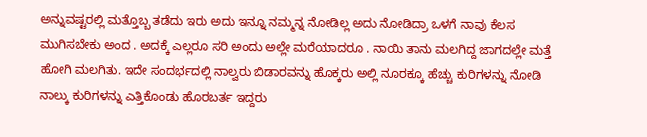ಅನ್ನುವಷ್ಟರಲ್ಲಿ ಮತ್ತೊಬ್ಬ ತಡೆದು ಇರು ಅದು ಇನ್ನೂ ನಮ್ಮನ್ನ ನೋಡಿಲ್ಲ ಅದು ನೋಡಿದ್ರಾ ಒಳಗೆ ನಾವು ಕೆಲಸ ಮುಗಿಸಬೇಕು ಅಂದ . ಅದಕ್ಕೆ ಎಲ್ಲರೂ ಸರಿ ಅಂದು ಅಲ್ಲೇ ಮರೆಯಾದರೂ . ನಾಯಿ ತಾನು ಮಲಗಿದ್ದ ಜಾಗದಲ್ಲೇ ಮತ್ತೆ ಹೋಗಿ ಮಲಗಿತು. ಇದೇ ಸಂದರ್ಭದಲ್ಲಿ ನಾಲ್ವರು ಬಿಡಾರವನ್ನು ಹೊಕ್ಕರು ಅಲ್ಲಿ ನೂರಕ್ಕೂ ಹೆಚ್ಚು ಕುರಿಗಳನ್ನು ನೋಡಿ ನಾಲ್ಕು ಕುರಿಗಳನ್ನು ಎತ್ತಿಕೊಂಡು ಹೊರಬರ್ತ ಇದ್ದರು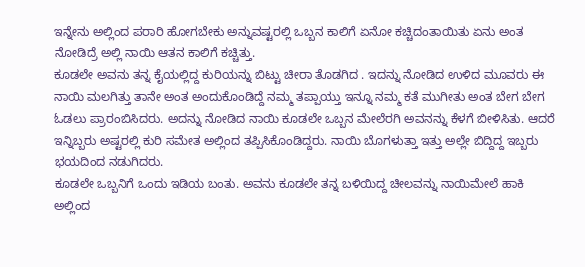ಇನ್ನೇನು ಅಲ್ಲಿಂದ ಪರಾರಿ ಹೋಗಬೇಕು ಅನ್ನುವಷ್ಟರಲ್ಲಿ ಒಬ್ಬನ ಕಾಲಿಗೆ ಏನೋ ಕಚ್ಚಿದಂತಾಯಿತು ಏನು ಅಂತ ನೋಡಿದ್ರೆ ಅಲ್ಲಿ ನಾಯಿ ಆತನ ಕಾಲಿಗೆ ಕಚ್ಚಿತ್ತು.
ಕೂಡಲೇ ಅವನು ತನ್ನ ಕೈಯಲ್ಲಿದ್ದ ಕುರಿಯನ್ನು ಬಿಟ್ಟು ಚೀರಾ ತೊಡಗಿದ . ಇದನ್ನು ನೋಡಿದ ಉಳಿದ ಮೂವರು ಈ ನಾಯಿ ಮಲಗಿತ್ತು ತಾನೇ ಅಂತ ಅಂದುಕೊಂಡಿದ್ದೆ ನಮ್ಮ ತಪ್ಪಾಯ್ತು ಇನ್ನೂ ನಮ್ಮ ಕತೆ ಮುಗೀತು ಅಂತ ಬೇಗ ಬೇಗ ಓಡಲು ಪ್ರಾರಂಬಿಸಿದರು. ಅದನ್ನು ನೋಡಿದ ನಾಯಿ ಕೂಡಲೇ ಒಬ್ಬನ ಮೇಲೆರಗಿ ಅವನನ್ನು ಕೆಳಗೆ ಬೀಳಿಸಿತು. ಆದರೆ ಇನ್ನಿಬ್ಬರು ಅಷ್ಟರಲ್ಲಿ ಕುರಿ ಸಮೇತ ಅಲ್ಲಿಂದ ತಪ್ಪಿಸಿಕೊಂಡಿದ್ದರು. ನಾಯಿ ಬೊಗಳುತ್ತಾ ಇತ್ತು ಅಲ್ಲೇ ಬಿದ್ದಿದ್ದ ಇಬ್ಬರು ಭಯದಿಂದ ನಡುಗಿದರು.
ಕೂಡಲೇ ಒಬ್ಬನಿಗೆ ಒಂದು ಇಡಿಯ ಬಂತು. ಅವನು ಕೂಡಲೇ ತನ್ನ ಬಳಿಯಿದ್ದ ಚೀಲವನ್ನು ನಾಯಿಮೇಲೆ ಹಾಕಿ ಅಲ್ಲಿಂದ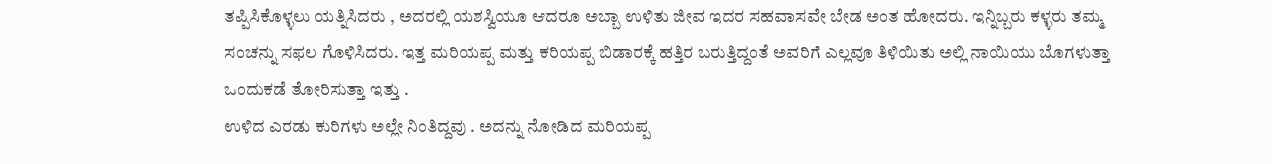ತಪ್ಪಿಸಿಕೊಳ್ಳಲು ಯತ್ನಿಸಿದರು , ಅದರಲ್ಲಿ ಯಶಸ್ವಿಯೂ ಆದರೂ ಅಬ್ಬಾ ಉಳಿತು ಜೀವ ಇದರ ಸಹವಾಸವೇ ಬೇಡ ಅಂತ ಹೋದರು. ಇನ್ನಿಬ್ಬರು ಕಳ್ಳರು ತಮ್ಮ ಸಂಚನ್ನು ಸಫಲ ಗೊಳಿಸಿದರು. ಇತ್ತ ಮರಿಯಪ್ಪ ಮತ್ತು ಕರಿಯಪ್ಪ ಬಿಡಾರಕ್ಕೆ ಹತ್ತಿರ ಬರುತ್ತಿದ್ದಂತೆ ಅವರಿಗೆ ಎಲ್ಲವೂ ತಿಳಿಯಿತು ಅಲ್ಲಿ ನಾಯಿಯು ಬೊಗಳುತ್ತಾ ಒಂದುಕಡೆ ತೋರಿಸುತ್ತಾ ಇತ್ತು .
ಉಳಿದ ಎರಡು ಕುರಿಗಳು ಅಲ್ಲೇ ನಿಂತಿದ್ದವು . ಅದನ್ನು ನೋಡಿದ ಮರಿಯಪ್ಪ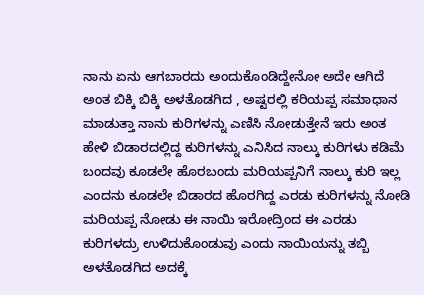ನಾನು ಏನು ಆಗಬಾರದು ಅಂದುಕೊಂಡಿದ್ದೇನೋ ಅದೇ ಆಗಿದೆ ಅಂತ ಬಿಕ್ಕಿ ಬಿಕ್ಕಿ ಅಳತೊಡಗಿದ , ಅಷ್ಟರಲ್ಲಿ ಕರಿಯಪ್ಪ ಸಮಾಧಾನ ಮಾಡುತ್ತಾ ನಾನು ಕುರಿಗಳನ್ನು ಎಣಿಸಿ ನೋಡುತ್ತೇನೆ ಇರು ಅಂತ ಹೇಳಿ ಬಿಡಾರದಲ್ಲಿದ್ದ ಕುರಿಗಳನ್ನು ಎನಿಸಿದ ನಾಲ್ಕು ಕುರಿಗಳು ಕಡಿಮೆ ಬಂದವು ಕೂಡಲೇ ಹೊರಬಂದು ಮರಿಯಪ್ಪನಿಗೆ ನಾಲ್ಕು ಕುರಿ ಇಲ್ಲ ಎಂದನು ಕೂಡಲೇ ಬಿಡಾರದ ಹೊರಗಿದ್ದ ಎರಡು ಕುರಿಗಳನ್ನು ನೋಡಿ ಮರಿಯಪ್ಪ ನೋಡು ಈ ನಾಯಿ ಇರೋದ್ರಿಂದ ಈ ಎರಡು ಕುರಿಗಳದ್ರು ಉಳಿದುಕೊಂಡುವು ಎಂದು ನಾಯಿಯನ್ನು ತಬ್ಬಿ ಅಳತೊಡಗಿದ ಅದಕ್ಕೆ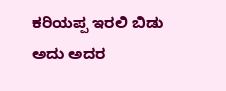ಕರಿಯಪ್ಪ ಇರಲಿ ಬಿಡು ಅದು ಅದರ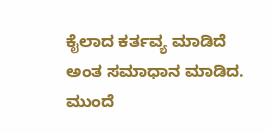ಕೈಲಾದ ಕರ್ತವ್ಯ ಮಾಡಿದೆ ಅಂತ ಸಮಾಧಾನ ಮಾಡಿದ. ಮುಂದೆ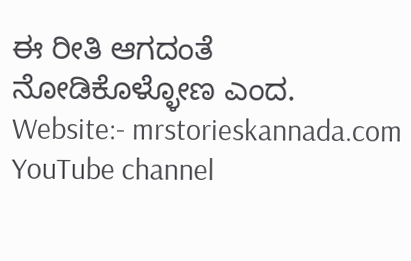ಈ ರೀತಿ ಆಗದಂತೆ ನೋಡಿಕೊಳ್ಳೋಣ ಎಂದ.
Website:- mrstorieskannada.com
YouTube channel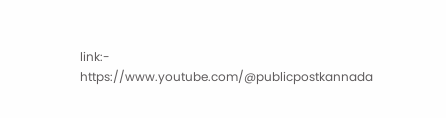link:- https://www.youtube.com/@publicpostkannada